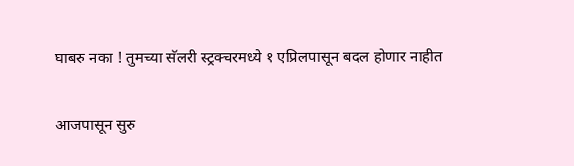घाबरु नका ! तुमच्या सॅलरी स्ट्रक्चरमध्ये १ एप्रिलपासून बदल होणार नाहीत

आजपासून सुरु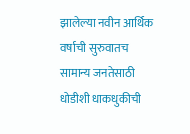झालेल्या नवीन आर्थिक वर्षाची सुरुवातच सामान्य जनतेसाठी धोडीशी धाकधुकीची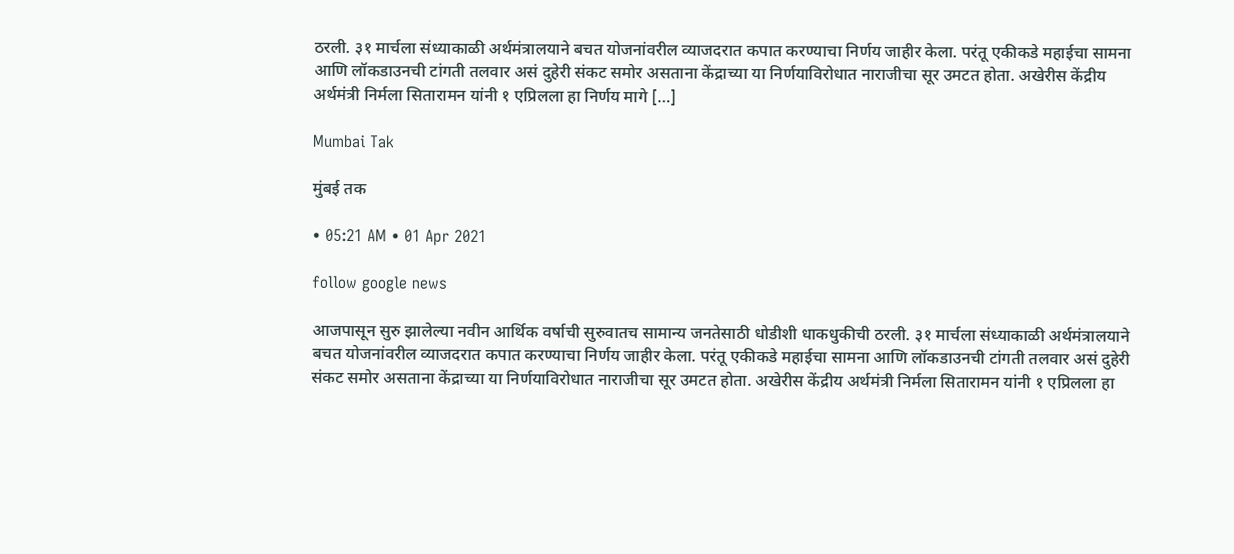ठरली. ३१ मार्चला संध्याकाळी अर्थमंत्रालयाने बचत योजनांवरील व्याजदरात कपात करण्याचा निर्णय जाहीर केला. परंतू एकीकडे महाईचा सामना आणि लॉकडाउनची टांगती तलवार असं दुहेरी संकट समोर असताना केंद्राच्या या निर्णयाविरोधात नाराजीचा सूर उमटत होता. अखेरीस केंद्रीय अर्थमंत्री निर्मला सितारामन यांनी १ एप्रिलला हा निर्णय मागे […]

Mumbai Tak

मुंबई तक

• 05:21 AM • 01 Apr 2021

follow google news

आजपासून सुरु झालेल्या नवीन आर्थिक वर्षाची सुरुवातच सामान्य जनतेसाठी धोडीशी धाकधुकीची ठरली. ३१ मार्चला संध्याकाळी अर्थमंत्रालयाने बचत योजनांवरील व्याजदरात कपात करण्याचा निर्णय जाहीर केला. परंतू एकीकडे महाईचा सामना आणि लॉकडाउनची टांगती तलवार असं दुहेरी संकट समोर असताना केंद्राच्या या निर्णयाविरोधात नाराजीचा सूर उमटत होता. अखेरीस केंद्रीय अर्थमंत्री निर्मला सितारामन यांनी १ एप्रिलला हा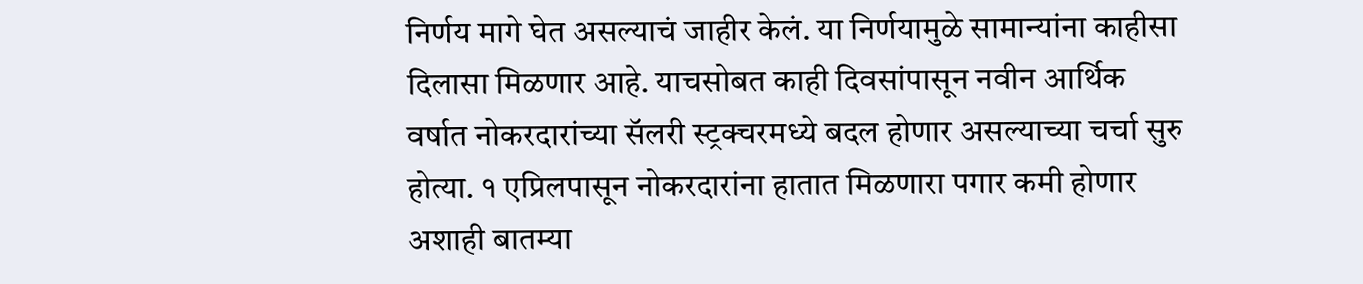निर्णय मागे घेत असल्याचं जाहीर केलं. या निर्णयामुळे सामान्यांना काहीसा दिलासा मिळणार आहे. याचसोबत काही दिवसांपासून नवीन आर्थिक वर्षात नोकरदारांच्या सॅलरी स्ट्रक्चरमध्ये बदल होणार असल्याच्या चर्चा सुरु होत्या. १ एप्रिलपासून नोकरदारांना हातात मिळणारा पगार कमी होणार अशाही बातम्या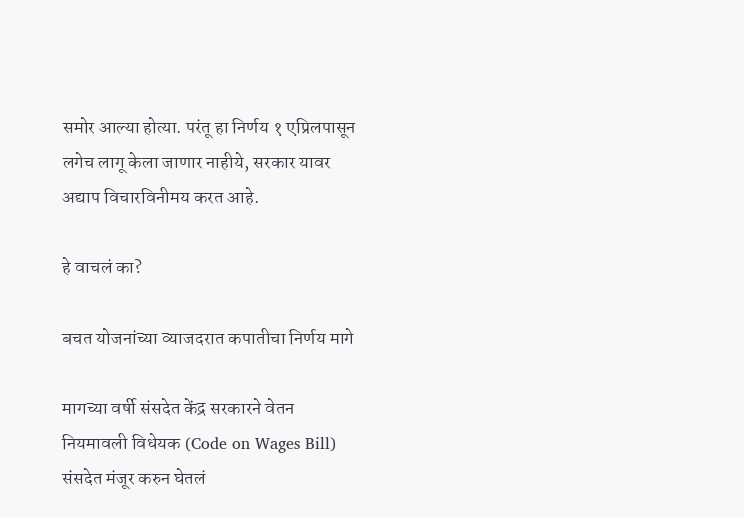समोर आल्या होत्या. परंतू हा निर्णय १ एप्रिलपासून लगेच लागू केला जाणार नाहीये, सरकार यावर अद्याप विचारविनीमय करत आहे.

हे वाचलं का?

बचत योजनांच्या व्याजदरात कपातीचा निर्णय मागे

मागच्या वर्षी संसदेत केंद्र सरकारने वेतन नियमावली विधेयक (Code on Wages Bill) संसदेत मंजूर करुन घेतलं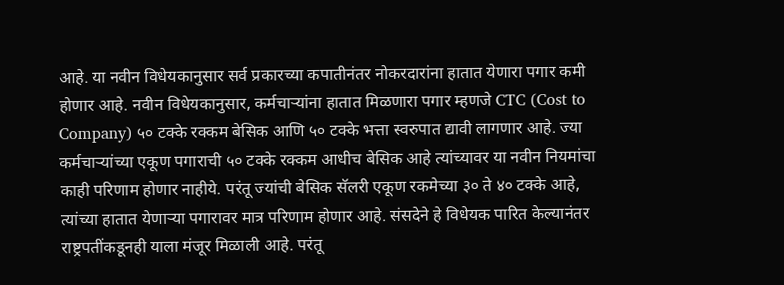आहे. या नवीन विधेयकानुसार सर्व प्रकारच्या कपातीनंतर नोकरदारांना हातात येणारा पगार कमी होणार आहे. नवीन विधेयकानुसार, कर्मचाऱ्यांना हातात मिळणारा पगार म्हणजे CTC (Cost to Company) ५० टक्के रक्कम बेसिक आणि ५० टक्के भत्ता स्वरुपात द्यावी लागणार आहे. ज्या कर्मचाऱ्यांच्या एकूण पगाराची ५० टक्के रक्कम आधीच बेसिक आहे त्यांच्यावर या नवीन नियमांचा काही परिणाम होणार नाहीये. परंतू ज्यांची बेसिक सॅलरी एकूण रकमेच्या ३० ते ४० टक्के आहे, त्यांच्या हातात येणाऱ्या पगारावर मात्र परिणाम होणार आहे. संसदेने हे विधेयक पारित केल्यानंतर राष्ट्रपतींकडूनही याला मंजूर मिळाली आहे. परंतू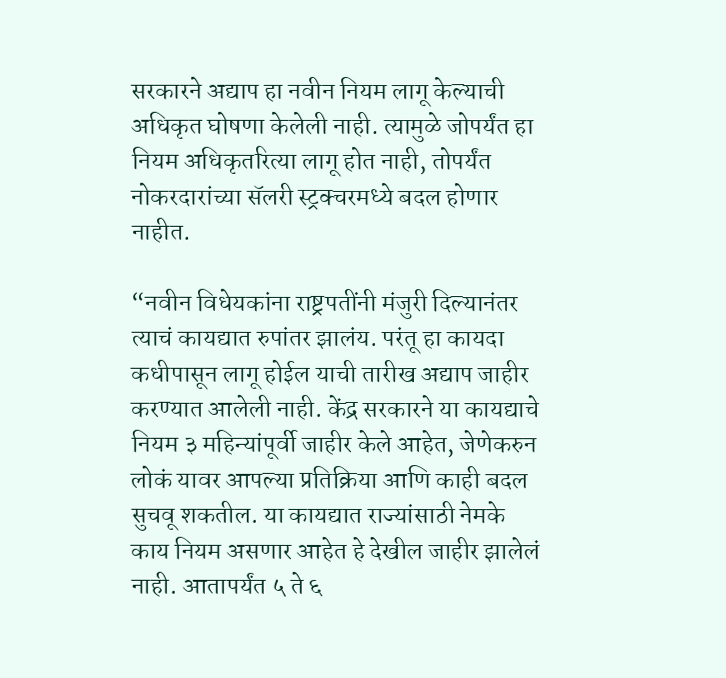सरकारने अद्याप हा नवीन नियम लागू केल्याची अधिकृत घोषणा केलेली नाही. त्यामुळे जोपर्यंत हा नियम अधिकृतरित्या लागू होत नाही, तोपर्यंत नोकरदारांच्या सॅलरी स्ट्रक्चरमध्ये बदल होणार नाहीत.

“नवीन विधेयकांना राष्ट्रपतींनी मंजुरी दिल्यानंतर त्याचं कायद्यात रुपांतर झालंय. परंतू हा कायदा कधीपासून लागू होईल याची तारीख अद्याप जाहीर करण्यात आलेली नाही. केंद्र सरकारने या कायद्याचे नियम ३ महिन्यांपूर्वी जाहीर केले आहेत, जेणेकरुन लोकं यावर आपल्या प्रतिक्रिया आणि काही बदल सुचवू शकतील. या कायद्यात राज्यांसाठी नेमके काय नियम असणार आहेत हे देखील जाहीर झालेलं नाही. आतापर्यंत ५ ते ६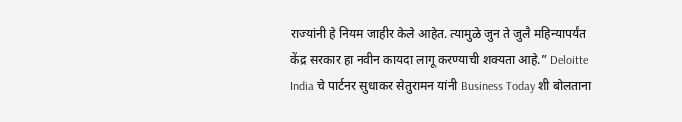राज्यांनी हे नियम जाहीर केले आहेत. त्यामुळे जुन ते जुलै महिन्यापर्यंत केंद्र सरकार हा नवीन कायदा लागू करण्याची शक्यता आहे.” Deloitte India चे पार्टनर सुधाकर सेतुरामन यांनी Business Today शी बोलताना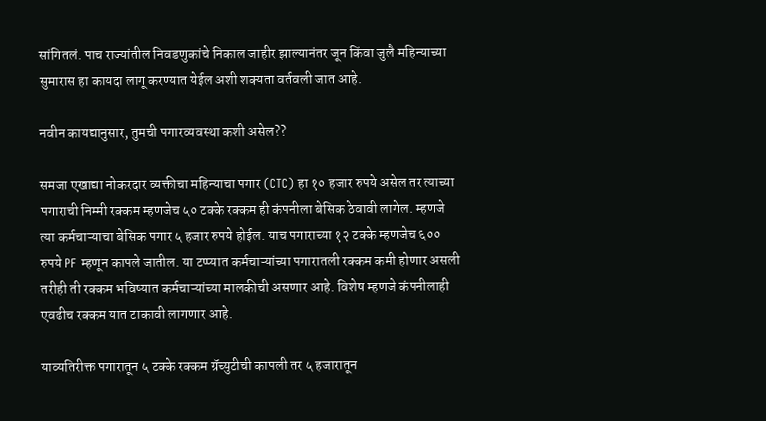सांगितलं. पाच राज्यांतील निवडणुकांचे निकाल जाहीर झाल्यानंतर जून किंवा जुलै महिन्याच्या सुमारास हा कायदा लागू करण्यात येईल अशी शक्यता वर्तवली जात आहे.

नवीन कायद्यानुसार, तुमची पगारव्यवस्था कशी असेल??

समजा एखाद्या नोकरदार व्यक्तीचा महिन्याचा पगार (CTC) हा १० हजार रुपये असेल तर त्याच्या पगाराची निम्मी रक्कम म्हणजेच ५० टक्के रक्कम ही कंपनीला बेसिक ठेवावी लागेल. म्हणजे त्या कर्मचाऱ्याचा बेसिक पगार ५ हजार रुपये होईल. याच पगाराच्या १२ टक्के म्हणजेच ६०० रुपये PF म्हणून कापले जातील. या टप्प्यात कर्मचाऱ्यांच्या पगारातली रक्कम कमी होणार असली तरीही ती रक्कम भविष्यात कर्मचाऱ्यांच्या मालकीची असणार आहे. विशेष म्हणजे कंपनीलाही एवढीच रक्कम यात टाकावी लागणार आहे.

याव्यतिरीक्त पगारातून ५ टक्के रक्कम ग्रॅच्युटीची कापली तर ५ हजारातून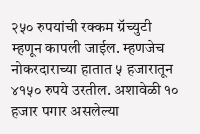२५० रुपयांची रक्कम ग्रॅच्युटी म्हणून कापली जाईल. म्हणजेच नोकरदाराच्या हातात ५ हजारातून ४१५० रुपये उरतील. अशावेळी १० हजार पगार असलेल्या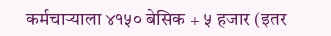कर्मचाऱ्याला ४१५० बेसिक + ५ हजार (इतर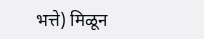भत्ते) मिळून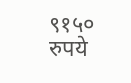९१५० रुपये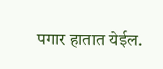पगार हातात येईल.